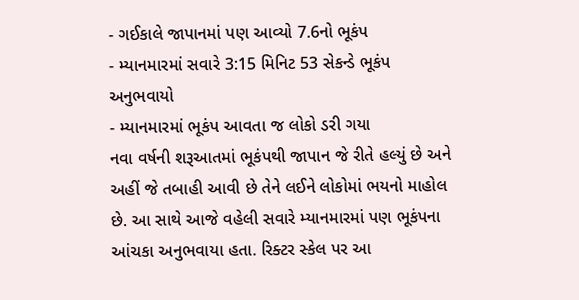- ગઈકાલે જાપાનમાં પણ આવ્યો 7.6નો ભૂકંપ
- મ્યાનમારમાં સવારે 3:15 મિનિટ 53 સેકન્ડે ભૂકંપ અનુભવાયો
- મ્યાનમારમાં ભૂકંપ આવતા જ લોકો ડરી ગયા
નવા વર્ષની શરૂઆતમાં ભૂકંપથી જાપાન જે રીતે હલ્યું છે અને અહીં જે તબાહી આવી છે તેને લઈને લોકોમાં ભયનો માહોલ છે. આ સાથે આજે વહેલી સવારે મ્યાનમારમાં પણ ભૂકંપના આંચકા અનુભવાયા હતા. રિક્ટર સ્કેલ પર આ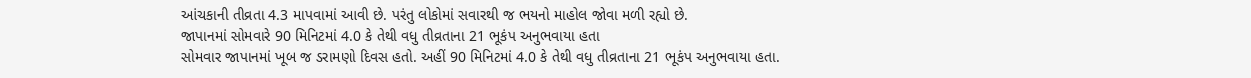આંચકાની તીવ્રતા 4.3 માપવામાં આવી છે. પરંતુ લોકોમાં સવારથી જ ભયનો માહોલ જોવા મળી રહ્યો છે.
જાપાનમાં સોમવારે 90 મિનિટમાં 4.0 કે તેથી વધુ તીવ્રતાના 21 ભૂકંપ અનુભવાયા હતા
સોમવાર જાપાનમાં ખૂબ જ ડરામણો દિવસ હતો. અહીં 90 મિનિટમાં 4.0 કે તેથી વધુ તીવ્રતાના 21 ભૂકંપ અનુભવાયા હતા.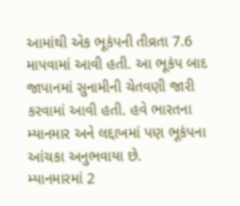આમાંથી એક ભૂકંપની તીવ્રતા 7.6 માપવામાં આવી હતી. આ ભૂકંપ બાદ જાપાનમાં સુનામીની ચેતવણી જારી કરવામાં આવી હતી. હવે ભારતના મ્યાનમાર અને લદ્દાખમાં પણ ભૂકંપના આંચકા અનુભવાયા છે.
મ્યાનમારમાં 2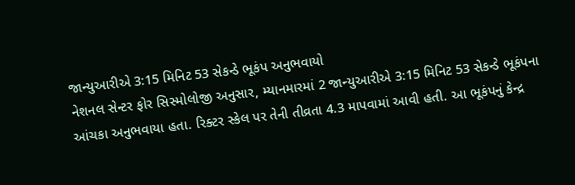જાન્યુઆરીએ 3:15 મિનિટ 53 સેકન્ડે ભૂકંપ અનુભવાયો
નેશનલ સેન્ટર ફોર સિસ્મોલોજી અનુસાર, મ્યાનમારમાં 2 જાન્યુઆરીએ 3:15 મિનિટ 53 સેકન્ડે ભૂકંપના આંચકા અનુભવાયા હતા. રિક્ટર સ્કેલ પર તેની તીવ્રતા 4.3 માપવામાં આવી હતી. આ ભૂકંપનું કેન્દ્ર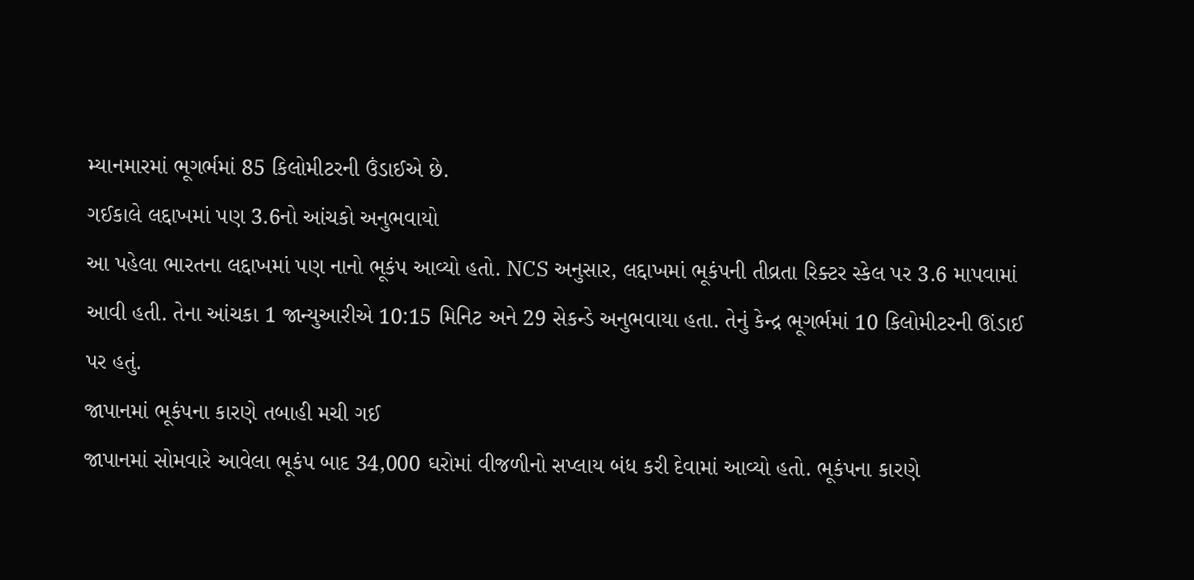મ્યાનમારમાં ભૂગર્ભમાં 85 કિલોમીટરની ઉંડાઈએ છે.
ગઈકાલે લદ્દાખમાં પણ 3.6નો આંચકો અનુભવાયો
આ પહેલા ભારતના લદ્દાખમાં પણ નાનો ભૂકંપ આવ્યો હતો. NCS અનુસાર, લદ્દાખમાં ભૂકંપની તીવ્રતા રિક્ટર સ્કેલ પર 3.6 માપવામાં આવી હતી. તેના આંચકા 1 જાન્યુઆરીએ 10:15 મિનિટ અને 29 સેકન્ડે અનુભવાયા હતા. તેનું કેન્દ્ર ભૂગર્ભમાં 10 કિલોમીટરની ઊંડાઈ પર હતું.
જાપાનમાં ભૂકંપના કારણે તબાહી મચી ગઈ
જાપાનમાં સોમવારે આવેલા ભૂકંપ બાદ 34,000 ઘરોમાં વીજળીનો સપ્લાય બંધ કરી દેવામાં આવ્યો હતો. ભૂકંપના કારણે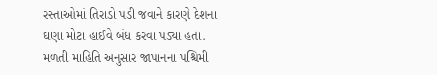રસ્તાઓમાં તિરાડો પડી જવાને કારણે દેશના ઘણા મોટા હાઈવે બંધ કરવા પડ્યા હતા. મળતી માહિતિ અનુસાર જાપાનના પશ્ચિમી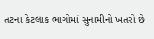તટના કેટલાક ભાગોમાં સુનામીનો ખતરો છે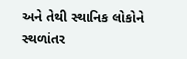અને તેથી સ્થાનિક લોકોને સ્થળાંતર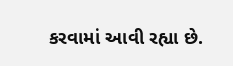કરવામાં આવી રહ્યા છે.